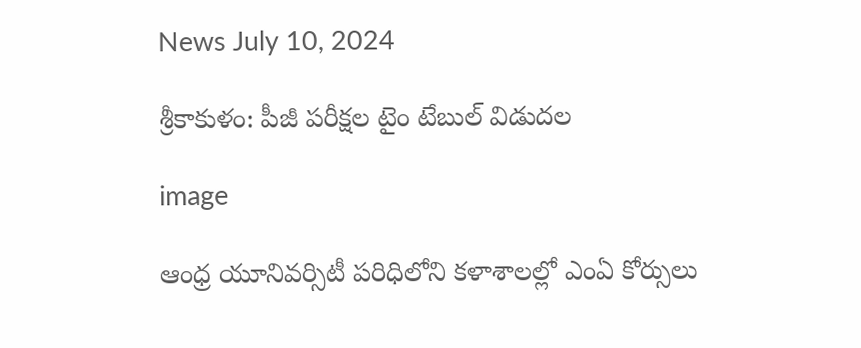News July 10, 2024

శ్రీకాకుళం: పీజీ పరీక్షల టైం టేబుల్ విడుదల

image

ఆంధ్ర యూనివర్సిటీ పరిధిలోని కళాశాలల్లో ఎంఏ కోర్సులు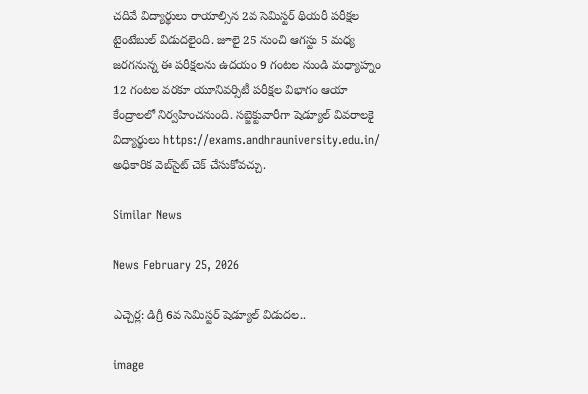చదివే విద్యార్థులు రాయాల్సిన 2వ సెమిస్టర్ థియరీ పరీక్షల టైంటేబుల్ విడుదలైంది. జూలై 25 నుంచి ఆగస్టు 5 మధ్య జరగనున్న ఈ పరీక్షలను ఉదయం 9 గంటల నుండి మధ్యాహ్నం 12 గంటల వరకూ యూనివర్సిటీ పరీక్షల విభాగం ఆయా కేంద్రాలలో నిర్వహించనుంది. సబ్జెక్టువారీగా షెడ్యూల్ వివరాలకై విద్యార్థులు https://exams.andhrauniversity.edu.in/ అధికారిక వెబ్‌సైట్ చెక్ చేసుకోవచ్చు.

Similar News

News February 25, 2026

ఎచ్చెర్ల: డిగ్రీ 6వ సెమిస్టర్ షెడ్యూల్ విడుదల..

image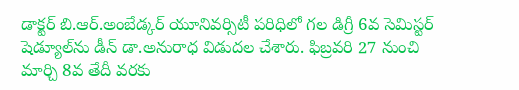డాక్టర్ బి.ఆర్.అంబేడ్కర్ యూనివర్సిటీ పరిధిలో గల డిగ్రీ 6వ సెమిస్టర్‌ షెడ్యూల్‌ను డీన్ డా.అనురాధ విడుదల చేశారు. ఫిబ్రవరి 27 నుంచి మార్చి 8వ తేదీ వరకు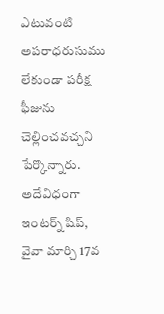ఎటువంటి అపరాధరుసుము లేకుండా పరీక్ష ఫీజును చెల్లించవచ్చని పేర్కొన్నారు. అదేవిధంగా ఇంటర్న్ షిప్, వైవా మార్చి 17వ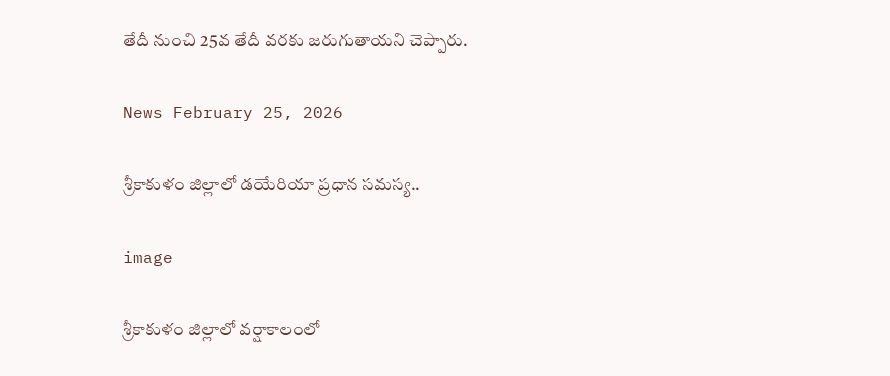తేదీ నుంచి 25వ తేదీ వరకు జరుగుతాయని చెప్పారు.

News February 25, 2026

శ్రీకాకుళం జిల్లాలో డయేరియా ప్రధాన సమస్య..

image

శ్రీకాకుళం జిల్లాలో వర్షాకాలంలో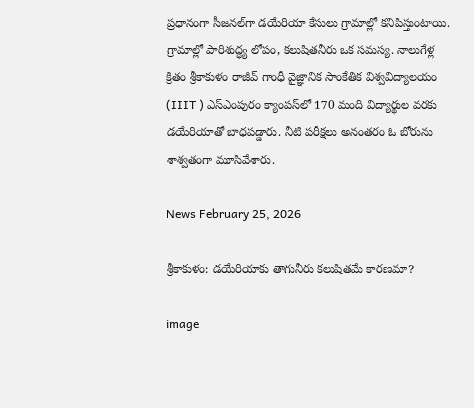ప్రధానంగా సీజనల్‌గా డయేరియా కేసులు గ్రామాల్లో కనిపిస్తుంటాయి. గ్రామాల్లో పారిశుద్ధ్య లోపం, కలుషితనీరు ఒక సమస్య. నాలుగేళ్ల క్రితం శ్రీకాకుళం రాజీవ్ గాంధీ వైజ్ఞానిక సాంకేతిక విశ్వవిద్యాలయం (IIIT ) ఎస్ఎంపురం క్యాంపస్‌లో 170 మంది విద్యార్థుల వరకు డయేరియాతో బాధపడ్డారు. నీటి పరీక్షలు అనంతరం ఓ బోరును శాశ్వతంగా మూసివేశారు.

News February 25, 2026

శ్రీకాకుళం: డయేరియాకు తాగునీరు కలుషితమే కారణమా?

image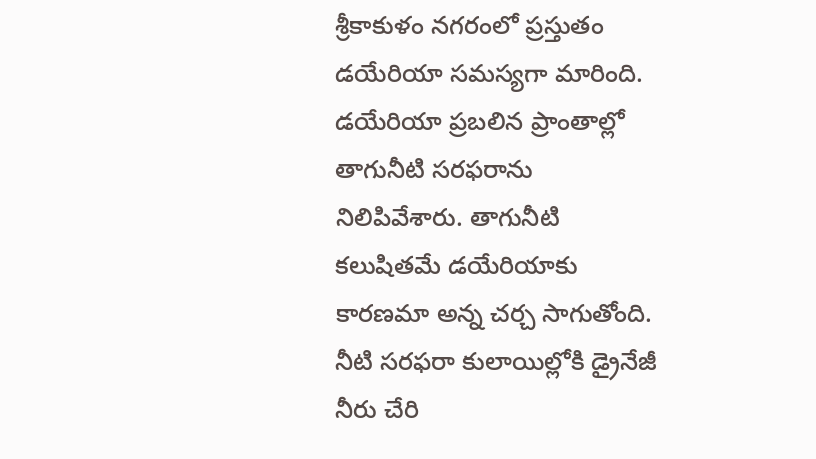శ్రీకాకుళం నగరంలో ప్రస్తుతం డయేరియా సమస్యగా మారింది. డయేరియా ప్రబలిన ప్రాంతాల్లో తాగునీటి సరఫరాను నిలిపివేశారు. తాగునీటి కలుషితమే డయేరియాకు కారణమా అన్న చర్చ సాగుతోంది. నీటి సరఫరా కులాయిల్లోకి డ్రైనేజీ నీరు చేరి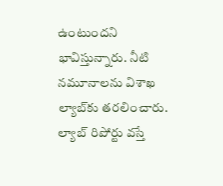ఉంటుందని భావిస్తున్నారు. నీటి నమూనాలను విశాఖ ల్యాబ్‌కు తరలించారు. ల్యాబ్ రిపోర్టు వస్తే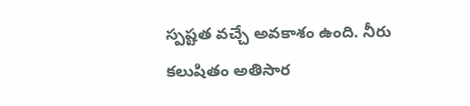స్పష్టత వచ్చే అవకాశం ఉంది. నీరు కలుషితం అతిసార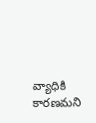వ్యాధికి కారణమని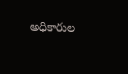అధికారుల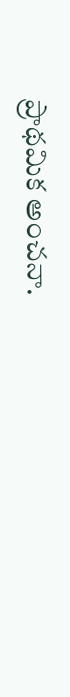ప్రాథమిక అంచనా.